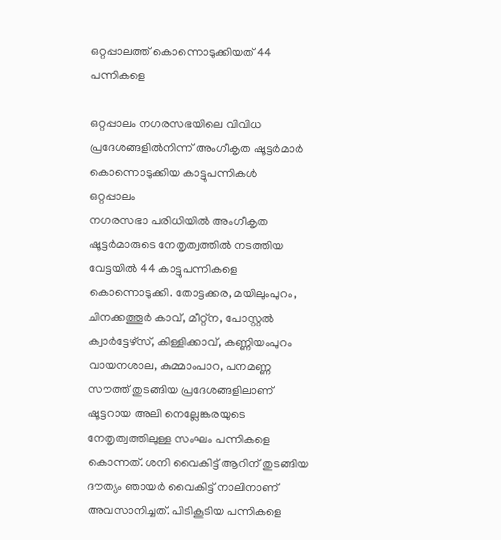ഒറ്റപ്പാലത്ത് കൊന്നൊടുക്കിയത് 44 പന്നികളെ

ഒറ്റപ്പാലം നഗരസഭയിലെ വിവിധ പ്രദേശങ്ങളിൽനിന്ന് അംഗീകൃത ഷൂട്ടർമാർ കൊന്നൊടുക്കിയ കാട്ടുപന്നികൾ
ഒറ്റപ്പാലം
നഗരസഭാ പരിധിയിൽ അംഗീകൃത ഷൂട്ടർമാരുടെ നേതൃത്വത്തിൽ നടത്തിയ വേട്ടയിൽ 44 കാട്ടുപന്നികളെ കൊന്നൊടുക്കി. തോട്ടക്കര, മയിലുംപുറം, ചിനക്കത്തൂർ കാവ്, മീറ്റ്ന, പോസ്റ്റൽ ക്വാർട്ടേഴ്സ്, കിള്ളിക്കാവ്, കണ്ണിയംപുറം വായനശാല, കുമ്മാംപാറ, പനമണ്ണ സൗത്ത് തുടങ്ങിയ പ്രദേശങ്ങളിലാണ് ഷൂട്ടറായ അലി നെല്ലേങ്കരയുടെ നേതൃത്വത്തിലുള്ള സംഘം പന്നികളെ കൊന്നത്. ശനി വൈകിട്ട് ആറിന് തുടങ്ങിയ ദൗത്യം ഞായർ വൈകിട്ട് നാലിനാണ് അവസാനിച്ചത്. പിടികൂടിയ പന്നികളെ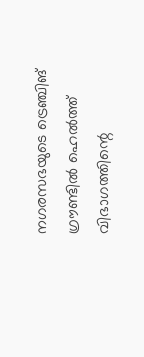നഗരസഭയുടെ ട്രെഞ്ചിങ് ഗ്രൗണ്ടിൽ ഹെൽത്ത് വിഭാഗത്തിന്റെ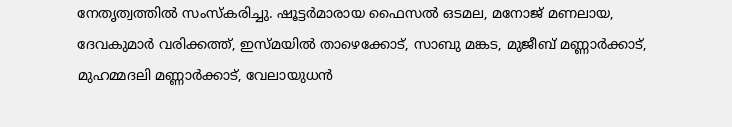നേതൃത്വത്തിൽ സംസ്കരിച്ചു. ഷൂട്ടർമാരായ ഫൈസൽ ഒടമല, മനോജ് മണലായ, ദേവകുമാർ വരിക്കത്ത്, ഇസ്മയിൽ താഴെക്കോട്, സാബു മങ്കട, മുജീബ് മണ്ണാർക്കാട്, മുഹമ്മദലി മണ്ണാർക്കാട്, വേലായുധൻ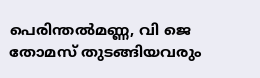പെരിന്തൽമണ്ണ, വി ജെ തോമസ് തുടങ്ങിയവരും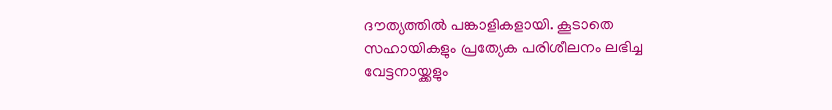ദൗത്യത്തിൽ പങ്കാളികളായി. കൂടാതെ സഹായികളും പ്രത്യേക പരിശീലനം ലഭിച്ച വേട്ടനായ്ക്കളും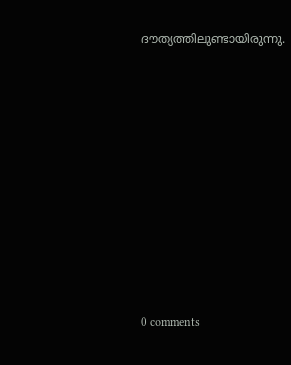ദൗത്യത്തിലുണ്ടായിരുന്നു.










0 comments